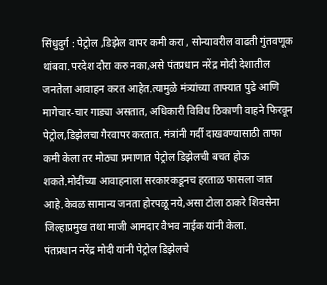सिंधुदुर्ग : पेट्रोल ,डिझेल वापर कमी करा , सोन्यावरील वाढती गुंतवणूक थांबवा.परदेश दौरा करु नका,असे पंतप्रधान नरेंद्र मोदी देशातील जनतेला आवाहन करत आहेत.त्यामुळे मंत्र्यांच्या ताफ्यात पुढे आणि मागेचार-चार गाड्या असतात, अधिकारी विविध ठिकाणी वाहने फिरवून पेट्रोल,डिझेलचा गैरवापर करतात. मंत्रांनी गर्दी दाखवण्यासाठी ताफा कमी केला तर मोठ्या प्रमाणात पेट्रोल डिझेलची बचत होऊ शकते.मोदींच्या आवाहनाला सरकारकडूनच हरताळ फासला जात आहे.केवळ सामान्य जनता होरपळू नये,असा टोला ठाकरे शिवसेना जिल्हाप्रमुख तथा माजी आमदार वैभव नाईक यांनी केला.
पंतप्रधान नरेंद्र मोदी यांनी पेट्रोल डिझेलचे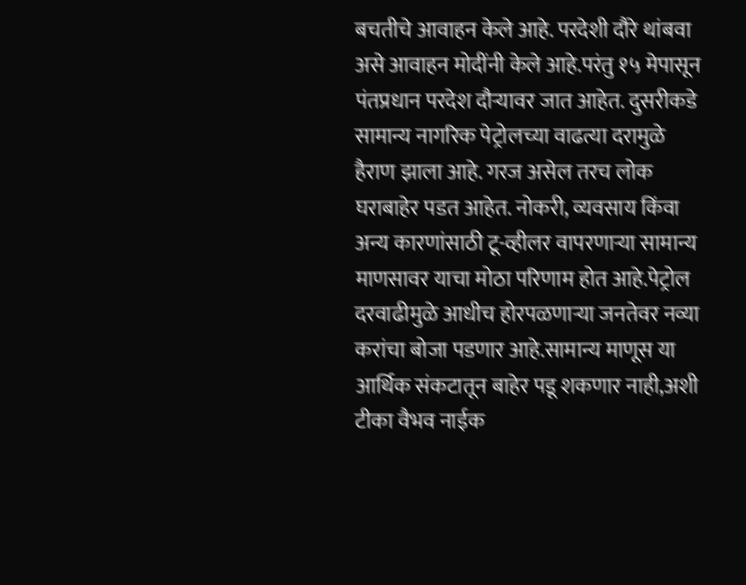बचतीचे आवाहन केले आहे. परदेशी दौरे थांबवा असे आवाहन मोदींनी केले आहे.परंतु १५ मेपासून पंतप्रधान परदेश दौऱ्यावर जात आहेत. दुसरीकडे सामान्य नागरिक पेट्रोलच्या वाढत्या दरामुळे हैराण झाला आहे. गरज असेल तरच लोक घराबाहेर पडत आहेत. नोकरी, व्यवसाय किंवा अन्य कारणांसाठी टू-व्हीलर वापरणाऱ्या सामान्य माणसावर याचा मोठा परिणाम होत आहे.पेट्रोल दरवाढीमुळे आधीच होरपळणाऱ्या जनतेवर नव्या करांचा बोजा पडणार आहे.सामान्य माणूस या आर्थिक संकटातून बाहेर पडू शकणार नाही,अशी टीका वैभव नाईक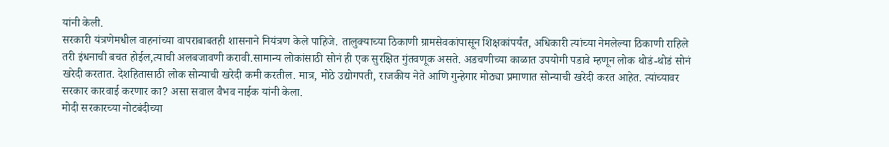यांनी केली.
सरकारी यंत्रणेमधील वाहनांच्या वापराबाबतही शासनाने नियंत्रण केले पाहिजे. तालुक्याच्या ठिकाणी ग्रामसेवकांपासून शिक्षकांपर्यंत, अधिकारी त्यांच्या नेमलेल्या ठिकाणी राहिले तरी इंधनाची बचत होईल,त्याची अलबजावणी करावी.सामान्य लोकांसाठी सोनं ही एक सुरक्षित गुंतवणूक असते. अडचणीच्या काळात उपयोगी पडावे म्हणून लोक थोडं-थोडं सोनं खरेदी करतात. देशहितासाठी लोक सोन्याची खरेदी कमी करतील. मात्र, मोठे उद्योगपती, राजकीय नेते आणि गुन्हेगार मोठ्या प्रमाणात सोन्याची खरेदी करत आहेत. त्यांच्यावर सरकार कारवाई करणार का? असा सवाल वैभव नाईक यांनी केला.
मोदी सरकारच्या नोटबंदीच्या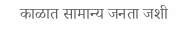काळात सामान्य जनता जशी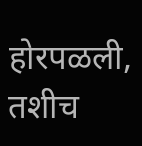होरपळली, तशीच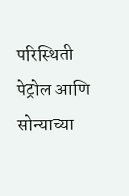परिस्थिती पेट्रोल आणि सोन्याच्या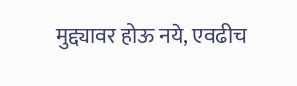मुद्द्यावर होऊ नये, एवढीच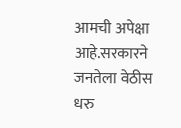आमची अपेक्षा आहे.सरकारने जनतेला वेठीस धरु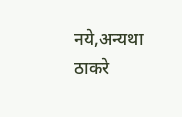नये,अन्यथा ठाकरे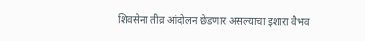शिवसेना तीव्र आंदोलन छेडणार असल्याचा इशारा वैभव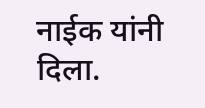नाईक यांनी दिला.